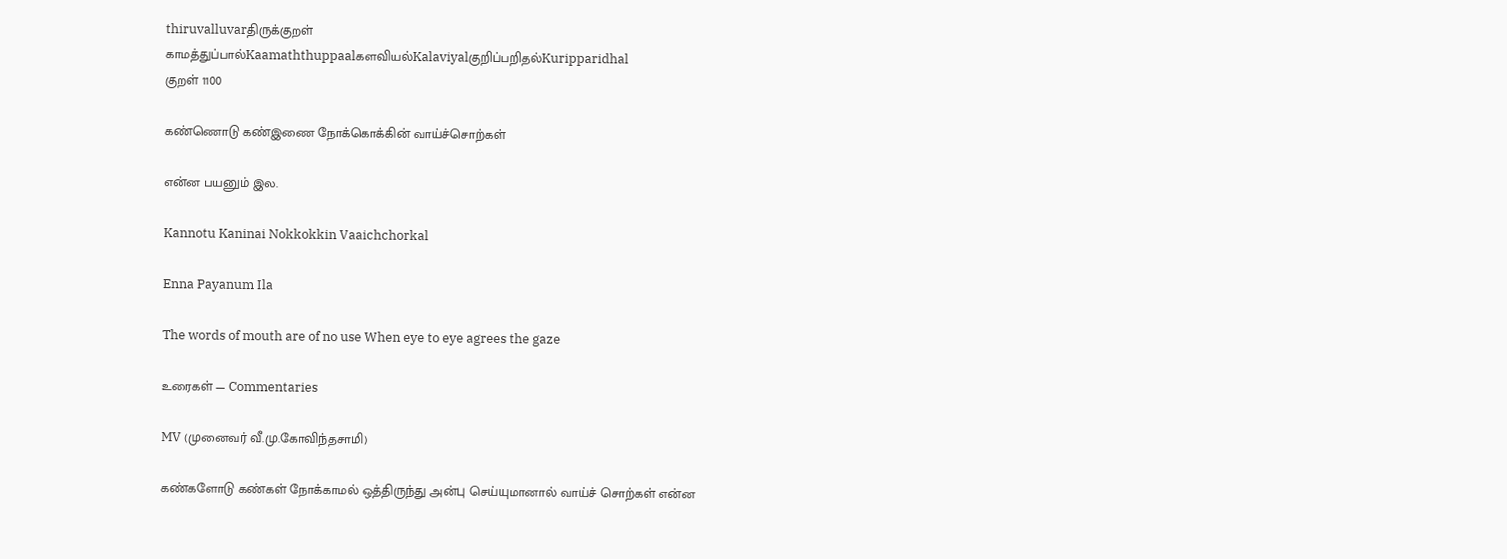thiruvalluvarதிருக்குறள்
காமத்துப்பால்Kaamaththuppaalகளவியல்Kalaviyalகுறிப்பறிதல்Kuripparidhal
குறள் 1100

கண்ணொடு கண்இணை நோக்கொக்கின் வாய்ச்சொற்கள்

என்ன பயனும் இல.

Kannotu Kaninai Nokkokkin Vaaichchorkal

Enna Payanum Ila

The words of mouth are of no use When eye to eye agrees the gaze

உரைகள் — Commentaries

MV (முனைவர் வீ.மு.கோவிந்தசாமி)

கண்களோடு கண்கள் நோக்காமல் ஒத்திருந்து அன்பு செய்யுமானால் வாய்ச் சொற்கள் என்ன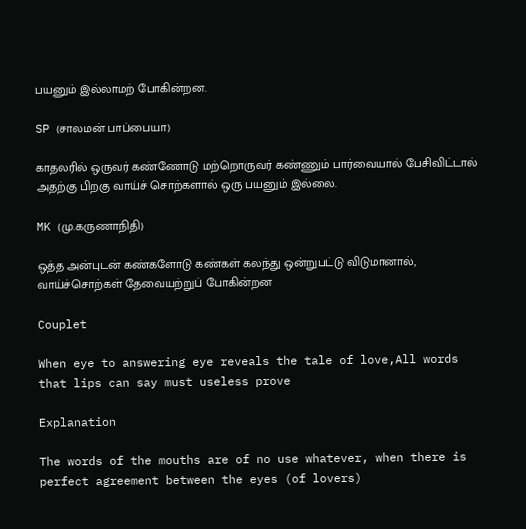பயனும் இல்லாமற் போகின்றன.

SP (சாலமன் பாப்பையா)

காதலரில் ஒருவர் கண்ணோடு மற்றொருவர் கண்ணும் பார்வையால் பேசிவிட்டால் அதற்கு பிறகு வாய்ச் சொற்களால் ஒரு பயனும் இல்லை.

MK (மு.கருணாநிதி)

ஒத்த அன்புடன் கண்களோடு கண்கள் கலந்து ஒன்றுபட்டு விடுமானால், வாய்ச்சொற்கள் தேவையற்றுப் போகின்றன

Couplet

When eye to answering eye reveals the tale of love,All words that lips can say must useless prove

Explanation

The words of the mouths are of no use whatever, when there is perfect agreement between the eyes (of lovers)